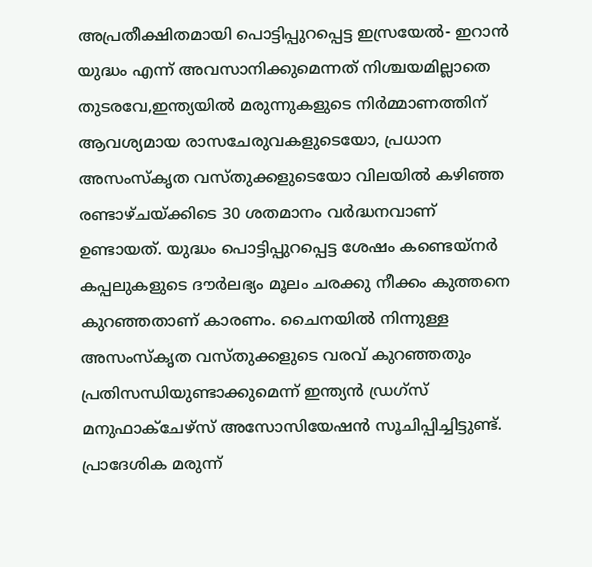അപ്രതീക്ഷിതമായി പൊട്ടിപ്പുറപ്പെട്ട ഇസ്രയേൽ- ഇറാൻ യുദ്ധം എന്ന് അവസാനിക്കുമെന്നത് നിശ്ചയമില്ലാതെ തുടരവേ,ഇന്ത്യയിൽ മരുന്നുകളുടെ നിർമ്മാണത്തിന് ആവശ്യമായ രാസചേരുവകളുടെയോ, പ്രധാന അസംസ്കൃത വസ്തുക്കളുടെയോ വിലയിൽ കഴിഞ്ഞ രണ്ടാഴ്ചയ്ക്കിടെ 30 ശതമാനം വർദ്ധനവാണ് ഉണ്ടായത്. യുദ്ധം പൊട്ടിപ്പുറപ്പെട്ട ശേഷം കണ്ടെയ്നർ കപ്പലുകളുടെ ദൗർലഭ്യം മൂലം ചരക്കു നീക്കം കുത്തനെ കുറഞ്ഞതാണ് കാരണം. ചൈനയിൽ നിന്നുള്ള അസംസ്കൃത വസ്തുക്കളുടെ വരവ് കുറഞ്ഞതും പ്രതിസന്ധിയുണ്ടാക്കുമെന്ന് ഇന്ത്യൻ ഡ്രഗ്സ് മനുഫാക്ചേഴ്സ് അസോസിയേഷൻ സൂചിപ്പിച്ചിട്ടുണ്ട്. പ്രാദേശിക മരുന്ന്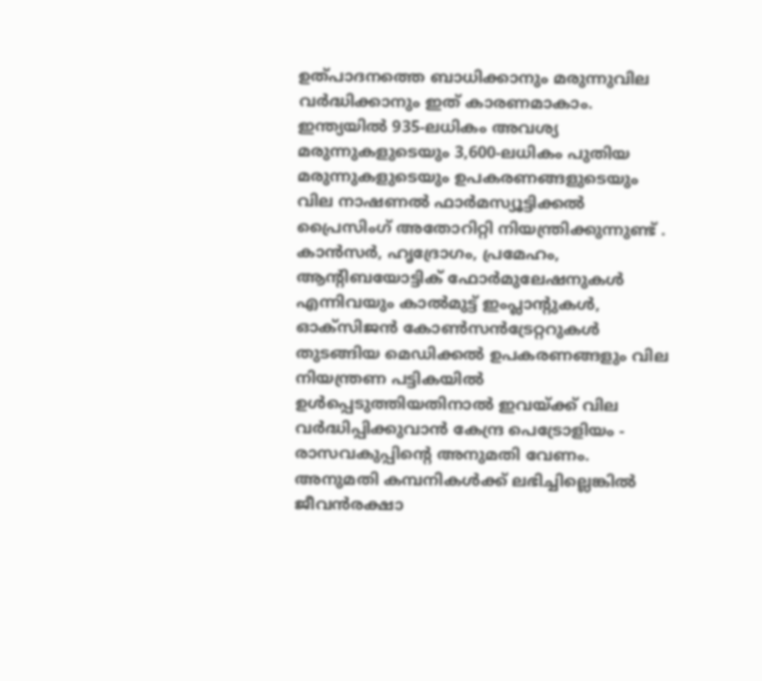ഉത്പാദനത്തെ ബാധിക്കാനും മരുന്നുവില വർദ്ധിക്കാനും ഇത് കാരണമാകാം.
ഇന്ത്യയിൽ 935-ലധികം അവശ്യ മരുന്നുകളുടെയും 3,600-ലധികം പുതിയ മരുന്നുകളുടെയും ഉപകരണങ്ങളുടെയും വില നാഷണൽ ഫാർമസ്യൂട്ടിക്കൽ പ്രൈസിംഗ് അതോറിറ്റി നിയന്ത്രിക്കുന്നുണ്ട് . കാൻസർ, ഹൃദ്രോഗം, പ്രമേഹം, ആന്റിബയോട്ടിക് ഫോർമുലേഷനുകൾ എന്നിവയും കാൽമുട്ട് ഇംപ്ലാന്റുകൾ, ഓക്സിജൻ കോൺസൻട്രേറ്ററുകൾ തുടങ്ങിയ മെഡിക്കൽ ഉപകരണങ്ങളും വില നിയന്ത്രണ പട്ടികയിൽ ഉൾപ്പെടുത്തിയതിനാൽ ഇവയ്ക്ക് വില വർദ്ധിപ്പിക്കുവാൻ കേന്ദ്ര പെട്രോളിയം - രാസവകുപ്പിന്റെ അനുമതി വേണം. അനുമതി കമ്പനികൾക്ക് ലഭിച്ചില്ലെങ്കിൽ ജീവൻരക്ഷാ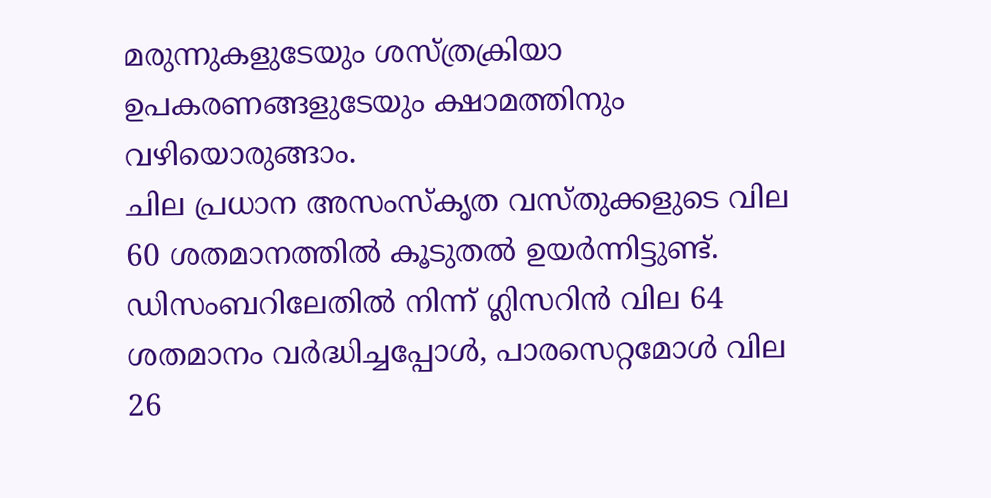മരുന്നുകളുടേയും ശസ്ത്രക്രിയാ ഉപകരണങ്ങളുടേയും ക്ഷാമത്തിനും വഴിയൊരുങ്ങാം.
ചില പ്രധാന അസംസ്കൃത വസ്തുക്കളുടെ വില 60 ശതമാനത്തിൽ കൂടുതൽ ഉയർന്നിട്ടുണ്ട്. ഡിസംബറിലേതിൽ നിന്ന് ഗ്ലിസറിൻ വില 64 ശതമാനം വർദ്ധിച്ചപ്പോൾ, പാരസെറ്റമോൾ വില 26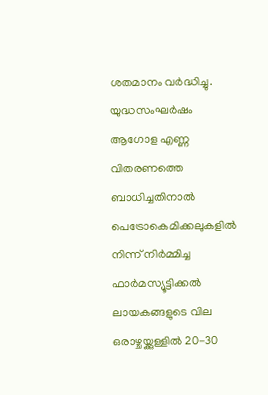ശതമാനം വർദ്ധിച്ചു. യുദ്ധസംഘർഷം ആഗോള എണ്ണ വിതരണത്തെ ബാധിച്ചതിനാൽ പെട്രോകെമിക്കലുകളിൽ നിന്ന് നിർമ്മിച്ച ഫാർമസ്യൂട്ടിക്കൽ ലായകങ്ങളുടെ വില ഒരാഴ്ചയ്ക്കുള്ളിൽ 20-30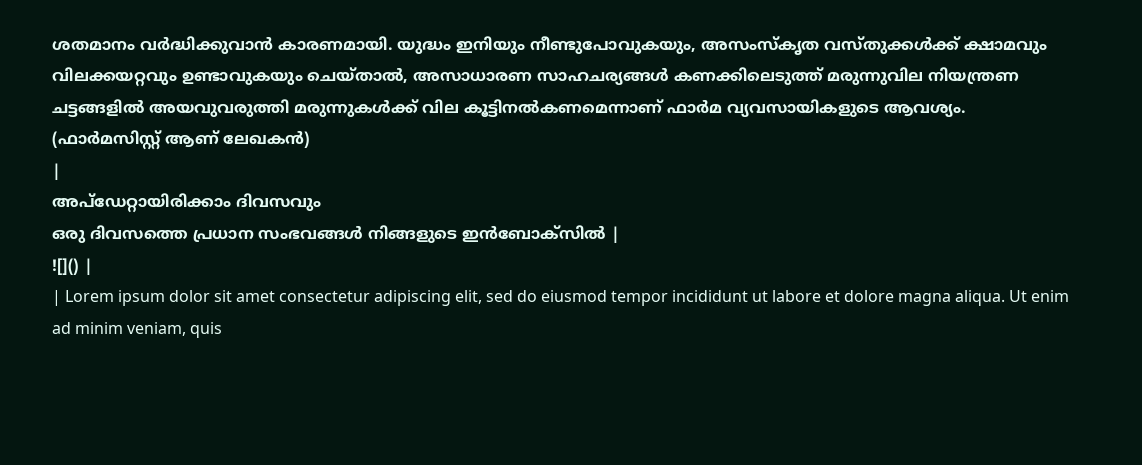ശതമാനം വർദ്ധിക്കുവാൻ കാരണമായി. യുദ്ധം ഇനിയും നീണ്ടുപോവുകയും, അസംസ്കൃത വസ്തുക്കൾക്ക് ക്ഷാമവും വിലക്കയറ്റവും ഉണ്ടാവുകയും ചെയ്താൽ, അസാധാരണ സാഹചര്യങ്ങൾ കണക്കിലെടുത്ത് മരുന്നുവില നിയന്ത്രണ ചട്ടങ്ങളിൽ അയവുവരുത്തി മരുന്നുകൾക്ക് വില കൂട്ടിനൽകണമെന്നാണ് ഫാർമ വ്യവസായികളുടെ ആവശ്യം.
(ഫാർമസിസ്റ്റ് ആണ് ലേഖകൻ)
|
അപ്ഡേറ്റായിരിക്കാം ദിവസവും
ഒരു ദിവസത്തെ പ്രധാന സംഭവങ്ങൾ നിങ്ങളുടെ ഇൻബോക്സിൽ |
![]() |
| Lorem ipsum dolor sit amet consectetur adipiscing elit, sed do eiusmod tempor incididunt ut labore et dolore magna aliqua. Ut enim ad minim veniam, quis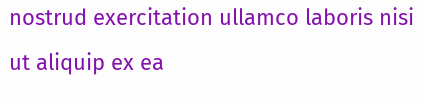nostrud exercitation ullamco laboris nisi ut aliquip ex ea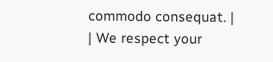commodo consequat. |
| We respect your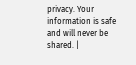privacy. Your information is safe and will never be shared. |